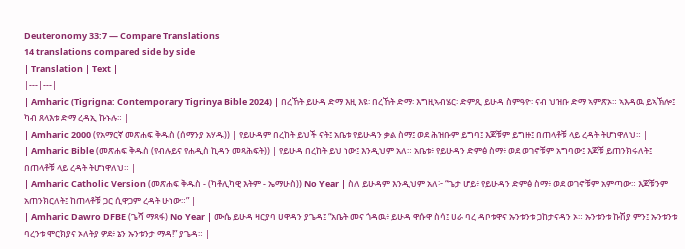Deuteronomy 33:7 — Compare Translations
14 translations compared side by side
| Translation | Text |
|---|---|
| Amharic (Tigrigna: Contemporary Tigrinya Bible 2024) | በረኸት ይሁዳ ድማ እዚ እዩ፡ በረኸት ድማ፡ እግዚኣብሄር፡ ድምጺ ይሁዳ ስምዓዮ፡ ናብ ህዝቡ ድማ ኣምጽኦ። ኣእዳዉ ይኣኽሎ፤ ካብ ጸላእቱ ድማ ረዳኢ ኩኑሉ። |
| Amharic 2000 (የአማርኛ መጽሐፍ ቅዱስ (ሰማንያ አሃዱ)) | የይሁዳም በረከት ይህች ናት፤ አቤቱ የይሁዳን ቃል ስማ፤ ወደ ሕዝቡም ይግባ፤ እጆቹም ይግዙ፤ በጠላቶቹ ላይ ረዳት ትሆነዋለህ። |
| Amharic Bible (መጽሐፍ ቅዱስ (የብሉይና የሐዲስ ኪዳን መጻሕፍት)) | የይሁዳ በረከት ይህ ነው፤ እንዲህም አለ። አቤቱ፥ የይሁዳን ድምፅ ስማ፥ ወደ ወገኖቹም አግባው፤ እጆቹ ይጠንክሩለት፤ በጠላቶቹ ላይ ረዳት ትሆነዋለህ። |
| Amharic Catholic Version (መጽሐፍ ቅዱስ - (ካቶሊካዊ እትም - ኤማሁስ)) No Year | ስለ ይሁዳም እንዲህም አለ፦ “ጌታ ሆይ፥ የይሁዳን ድምፅ ስማ፥ ወደ ወገኖቹም አምጣው። እጆቹንም አጠንክርለት፤ ከጠላቶቹ ጋር ሲዋጋም ረዳት ሁነው።” |
| Amharic Dawro DFBE (ጌሻ ማጻፋ) No Year | ሙሴ ይሁዳ ዛርያባ ሀዋዳን ያጌዳ፤ “አቤት መና ጎዳዉ፥ ይሁዳ ዋሱዋ ስሳ፤ ሀራ ባረ ዳቦቱዋና ኡንቱንቱ ጋከታናዳን ኦ። ኡንቱንቱ ኩሽያ ምን፤ ኡንቱንቱ ባረንቱ ሞርክያና ኦለትያ ዎደ፥ ኔን ኡንቱንታ ማዳ!” ያጌዳ። |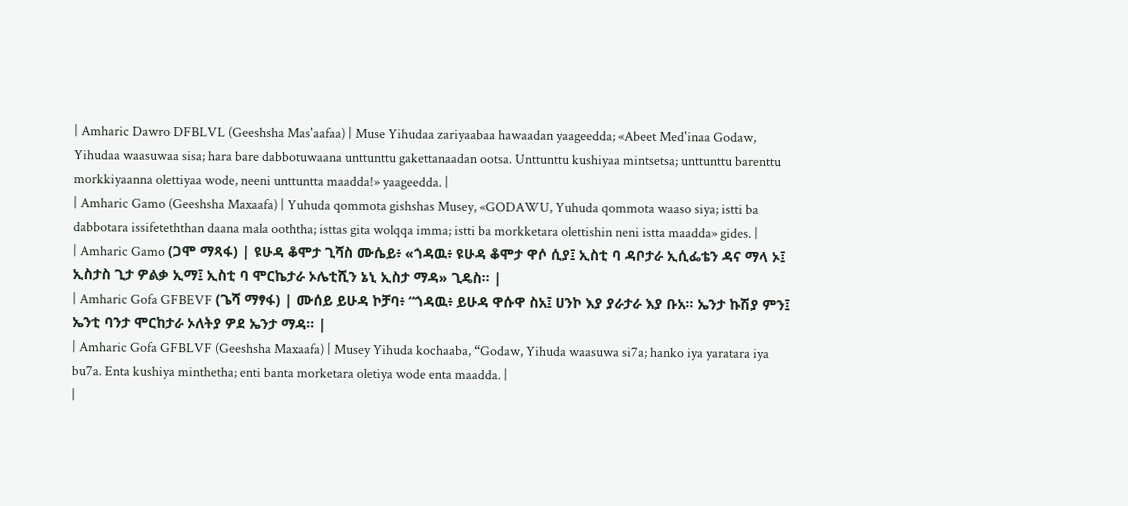| Amharic Dawro DFBLVL (Geeshsha Mas'aafaa) | Muse Yihudaa zariyaabaa hawaadan yaageedda; «Abeet Med'inaa Godaw, Yihudaa waasuwaa sisa; hara bare dabbotuwaana unttunttu gakettanaadan ootsa. Unttunttu kushiyaa mintsetsa; unttunttu barenttu morkkiyaanna olettiyaa wode, neeni unttuntta maadda!» yaageedda. |
| Amharic Gamo (Geeshsha Maxaafa) | Yuhuda qommota gishshas Musey, «GODAWU, Yuhuda qommota waaso siya; istti ba dabbotara issifeteththan daana mala ooththa; isttas gita wolqqa imma; istti ba morkketara olettishin neni istta maadda» gides. |
| Amharic Gamo (ጋሞ ማጻፋ) | ዩሁዳ ቆሞታ ጊሻስ ሙሴይ፥ «ጎዳዉ፥ ዩሁዳ ቆሞታ ዋሶ ሲያ፤ ኢስቲ ባ ዳቦታራ ኢሲፌቴን ዳና ማላ ኦ፤ ኢስታስ ጊታ ዎልቃ ኢማ፤ ኢስቲ ባ ሞርኬታራ ኦሌቲሺን ኔኒ ኢስታ ማዳ» ጊዴስ። |
| Amharic Gofa GFBEVF (ጌሻ ማፃፋ) | ሙሰይ ይሁዳ ኮቻባ፥ “ጎዳዉ፥ ይሁዳ ዋሱዋ ስአ፤ ሀንኮ እያ ያራታራ እያ ቡአ። ኤንታ ኩሽያ ምን፤ ኤንቲ ባንታ ሞርከታራ ኦለትያ ዎደ ኤንታ ማዳ። |
| Amharic Gofa GFBLVF (Geeshsha Maxaafa) | Musey Yihuda kochaaba, “Godaw, Yihuda waasuwa si7a; hanko iya yaratara iya bu7a. Enta kushiya minthetha; enti banta morketara oletiya wode enta maadda. |
|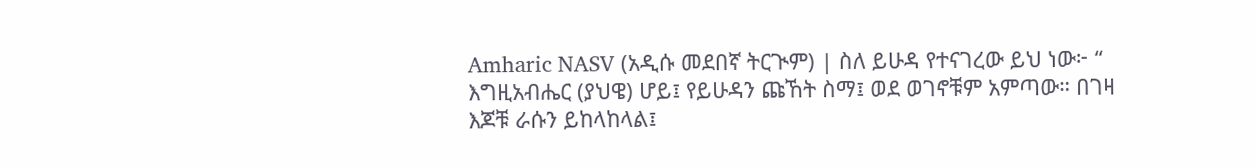Amharic NASV (አዲሱ መደበኛ ትርጒም) | ስለ ይሁዳ የተናገረው ይህ ነው፦ “ እግዚአብሔር (ያህዌ) ሆይ፤ የይሁዳን ጩኸት ስማ፤ ወደ ወገኖቹም አምጣው። በገዛ እጆቹ ራሱን ይከላከላል፤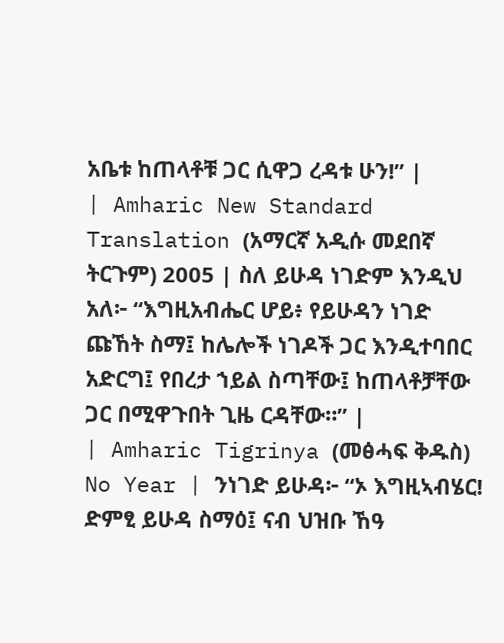አቤቱ ከጠላቶቹ ጋር ሲዋጋ ረዳቱ ሁን!” |
| Amharic New Standard Translation (አማርኛ አዲሱ መደበኛ ትርጉም) 2005 | ስለ ይሁዳ ነገድም እንዲህ አለ፦ “እግዚአብሔር ሆይ፥ የይሁዳን ነገድ ጩኸት ስማ፤ ከሌሎች ነገዶች ጋር እንዲተባበር አድርግ፤ የበረታ ኀይል ስጣቸው፤ ከጠላቶቻቸው ጋር በሚዋጉበት ጊዜ ርዳቸው።” |
| Amharic Tigrinya (መፅሓፍ ቅዱስ) No Year | ንነገድ ይሁዳ፦ “ኦ እግዚኣብሄር! ድምፂ ይሁዳ ስማዕ፤ ናብ ህዝቡ ኸዓ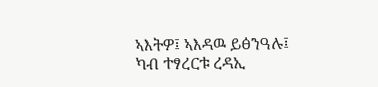ኣእትዎ፤ ኣእዳዉ ይፅንዓሉ፤ ካብ ተፃረርቱ ረዳኢ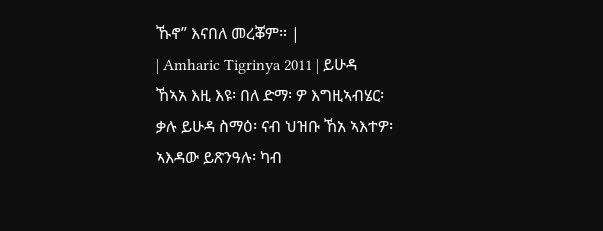ኹኖ” እናበለ መረቖም። |
| Amharic Tigrinya 2011 | ይሁዳ ኸኣአ እዚ እዩ፡ በለ ድማ፡ ዎ እግዚኣብሄር፡ ቃሉ ይሁዳ ስማዕ፡ ናብ ህዝቡ ኸአ ኣእተዎ፡ ኣእዳው ይጽንዓሉ፡ ካብ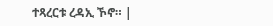ተጻረርቱ ረዳኢ ኾኖ። |